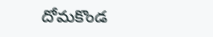దోమకొండ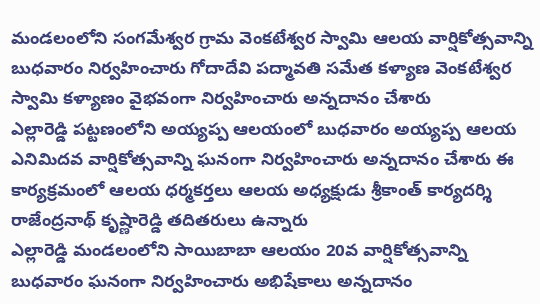మండలంలోని సంగమేశ్వర గ్రామ వెంకటేశ్వర స్వామి ఆలయ వార్షికోత్సవాన్ని బుధవారం నిర్వహించారు గోదాదేవి పద్మావతి సమేత కళ్యాణ వెంకటేశ్వర స్వామి కళ్యాణం వైభవంగా నిర్వహించారు అన్నదానం చేశారు
ఎల్లారెడ్డి పట్టణంలోని అయ్యప్ప ఆలయంలో బుధవారం అయ్యప్ప ఆలయ ఎనిమిదవ వార్షికోత్సవాన్ని ఘనంగా నిర్వహించారు అన్నదానం చేశారు ఈ కార్యక్రమంలో ఆలయ ధర్మకర్తలు ఆలయ అధ్యక్షుడు శ్రీకాంత్ కార్యదర్శి రాజేంద్రనాథ్ కృష్ణారెడ్డి తదితరులు ఉన్నారు
ఎల్లారెడ్డి మండలంలోని సాయిబాబా ఆలయం 20వ వార్షికోత్సవాన్ని బుధవారం ఘనంగా నిర్వహించారు అభిషేకాలు అన్నదానం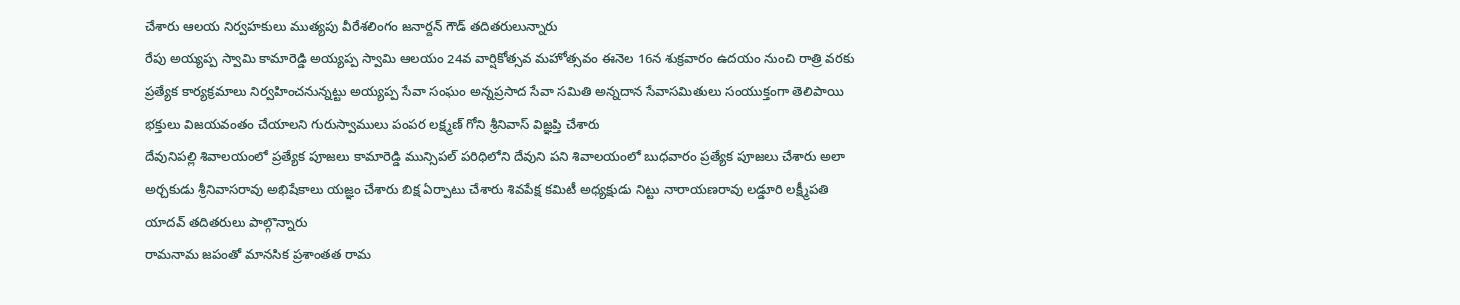చేశారు ఆలయ నిర్వహకులు ముత్యపు వీరేశలింగం జనార్దన్ గౌడ్ తదితరులున్నారు
రేపు అయ్యప్ప స్వామి కామారెడ్డి అయ్యప్ప స్వామి ఆలయం 24వ వార్షికోత్సవ మహోత్సవం ఈనెల 16న శుక్రవారం ఉదయం నుంచి రాత్రి వరకు ప్రత్యేక కార్యక్రమాలు నిర్వహించనున్నట్టు అయ్యప్ప సేవా సంఘం అన్నప్రసాద సేవా సమితి అన్నదాన సేవాసమితులు సంయుక్తంగా తెలిపాయి భక్తులు విజయవంతం చేయాలని గురుస్వాములు పంపర లక్ష్మణ్ గోని శ్రీనివాస్ విజ్ఞప్తి చేశారు
దేవునిపల్లి శివాలయంలో ప్రత్యేక పూజలు కామారెడ్డి మున్సిపల్ పరిధిలోని దేవుని పని శివాలయంలో బుధవారం ప్రత్యేక పూజలు చేశారు అలా అర్చకుడు శ్రీనివాసరావు అభిషేకాలు యజ్ఞం చేశారు బిక్ష ఏర్పాటు చేశారు శివపేక్ష కమిటీ అధ్యక్షుడు నిట్టు నారాయణరావు లడ్డూరి లక్ష్మీపతి యాదవ్ తదితరులు పాల్గొన్నారు
రామనామ జపంతో మానసిక ప్రశాంతత రామ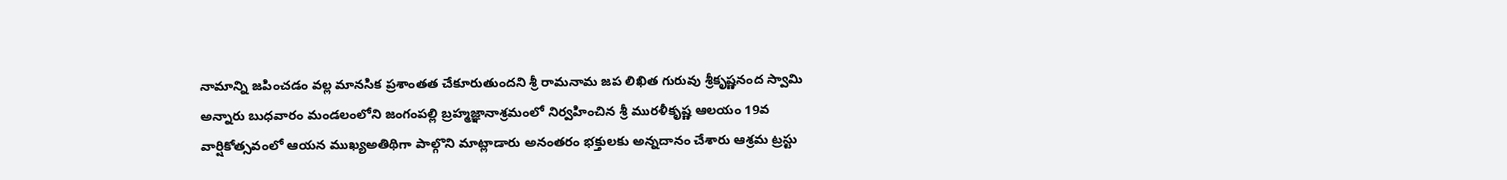నామాన్ని జపించడం వల్ల మానసిక ప్రశాంతత చేకూరుతుందని శ్రీ రామనామ జప లిఖిత గురువు శ్రీకృష్ణనంద స్వామి అన్నారు బుధవారం మండలంలోని జంగంపల్లి బ్రహ్మజ్ఞానాశ్రమంలో నిర్వహించిన శ్రీ మురళీకృష్ణ ఆలయం 19వ వార్షికోత్సవంలో ఆయన ముఖ్యఅతిథిగా పాల్గొని మాట్లాడారు అనంతరం భక్తులకు అన్నదానం చేశారు ఆశ్రమ ట్రస్టు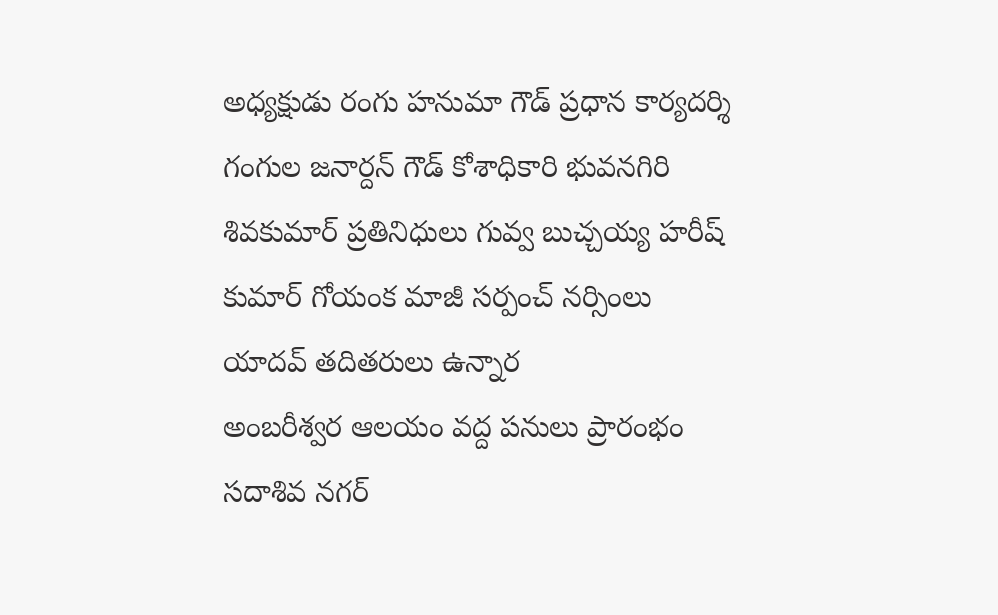అధ్యక్షుడు రంగు హనుమా గౌడ్ ప్రధాన కార్యదర్శి గంగుల జనార్దన్ గౌడ్ కోశాధికారి భువనగిరి శివకుమార్ ప్రతినిధులు గువ్వ బుచ్చయ్య హరీష్ కుమార్ గోయంక మాజీ సర్పంచ్ నర్సింలు యాదవ్ తదితరులు ఉన్నార
అంబరీశ్వర ఆలయం వద్ద పనులు ప్రారంభం సదాశివ నగర్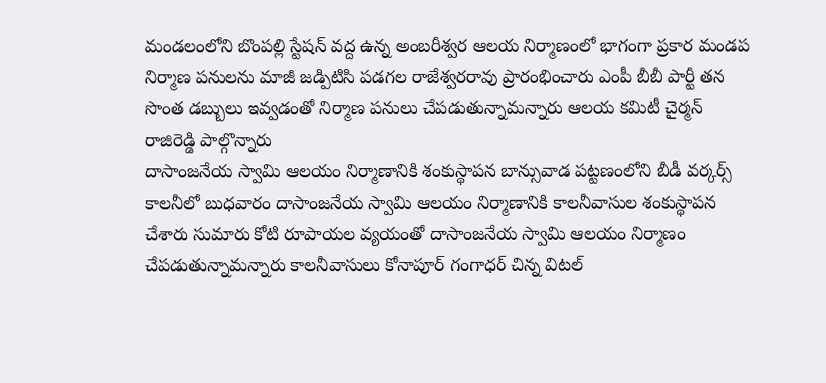మండలంలోని బొంపల్లి స్టేషన్ వద్ద ఉన్న అంబరీశ్వర ఆలయ నిర్మాణంలో భాగంగా ప్రకార మండప నిర్మాణ పనులను మాజీ జడ్పిటిసి పడగల రాజేశ్వరరావు ప్రారంభించారు ఎంపీ బీబీ పార్టీ తన సొంత డబ్బులు ఇవ్వడంతో నిర్మాణ పనులు చేపడుతున్నామన్నారు ఆలయ కమిటీ చైర్మన్ రాజిరెడ్డి పాల్గొన్నారు
దాసాంజనేయ స్వామి ఆలయం నిర్మాణానికి శంకుస్థాపన బాన్సువాడ పట్టణంలోని బీడీ వర్కర్స్ కాలనీలో బుధవారం దాసాంజనేయ స్వామి ఆలయం నిర్మాణానికి కాలనీవాసుల శంకుస్థాపన చేశారు సుమారు కోటి రూపాయల వ్యయంతో దాసాంజనేయ స్వామి ఆలయం నిర్మాణం చేపడుతున్నామన్నారు కాలనీవాసులు కోనాపూర్ గంగాధర్ చిన్న విటల్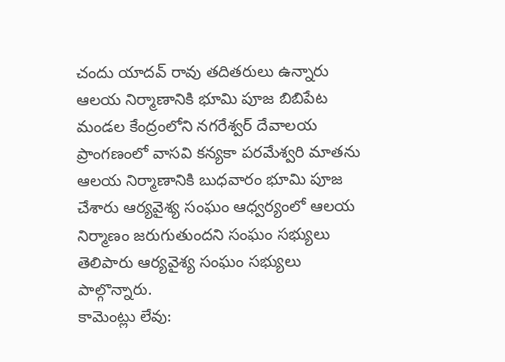చందు యాదవ్ రావు తదితరులు ఉన్నారు
ఆలయ నిర్మాణానికి భూమి పూజ బిబిపేట మండల కేంద్రంలోని నగరేశ్వర్ దేవాలయ ప్రాంగణంలో వాసవి కన్యకా పరమేశ్వరి మాతను ఆలయ నిర్మాణానికి బుధవారం భూమి పూజ చేశారు ఆర్యవైశ్య సంఘం ఆధ్వర్యంలో ఆలయ నిర్మాణం జరుగుతుందని సంఘం సభ్యులు తెలిపారు ఆర్యవైశ్య సంఘం సభ్యులు పాల్గొన్నారు.
కామెంట్లు లేవు: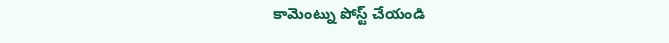కామెంట్ను పోస్ట్ చేయండి